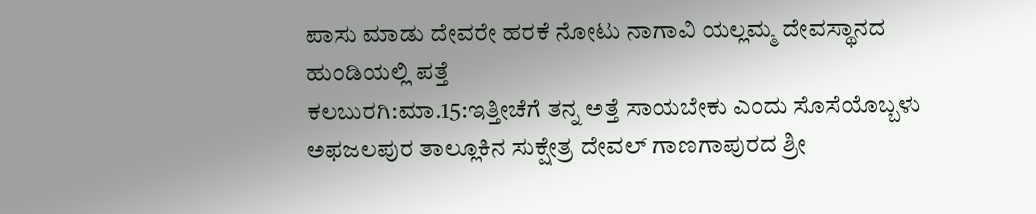ಪಾಸು ಮಾಡು ದೇವರೇ ಹರಕೆ ನೋಟು ನಾಗಾವಿ ಯಲ್ಲಮ್ಮ ದೇವಸ್ಥಾನದ ಹುಂಡಿಯಲ್ಲಿ ಪತ್ತೆ
ಕಲಬುರಗಿ:ಮಾ.15:ಇತ್ತೀಚೆಗೆ ತನ್ನ ಅತ್ತೆ ಸಾಯಬೇಕು ಎಂದು ಸೊಸೆಯೊಬ್ಬಳು ಅಫಜಲಪುರ ತಾಲ್ಲೂಕಿನ ಸುಕ್ಷೇತ್ರ ದೇವಲ್ ಗಾಣಗಾಪುರದ ಶ್ರೀ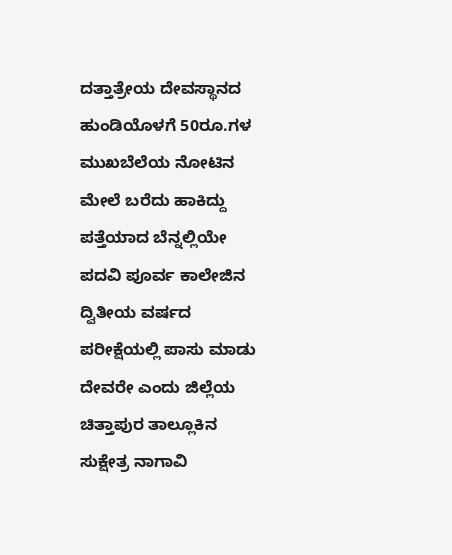ದತ್ತಾತ್ರೇಯ ದೇವಸ್ಥಾನದ ಹುಂಡಿಯೊಳಗೆ 50ರೂ.ಗಳ ಮುಖಬೆಲೆಯ ನೋಟಿನ ಮೇಲೆ ಬರೆದು ಹಾಕಿದ್ದು ಪತ್ತೆಯಾದ ಬೆನ್ನಲ್ಲಿಯೇ ಪದವಿ ಪೂರ್ವ ಕಾಲೇಜಿನ ದ್ವಿತೀಯ ವರ್ಷದ ಪರೀಕ್ಷೆಯಲ್ಲಿ ಪಾಸು ಮಾಡು ದೇವರೇ ಎಂದು ಜಿಲ್ಲೆಯ ಚಿತ್ತಾಪುರ ತಾಲ್ಲೂಕಿನ ಸುಕ್ಷೇತ್ರ ನಾಗಾವಿ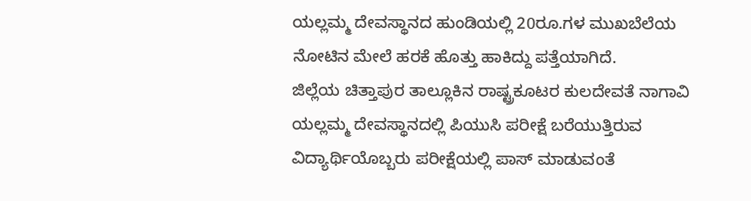ಯಲ್ಲಮ್ಮ ದೇವಸ್ಥಾನದ ಹುಂಡಿಯಲ್ಲಿ 20ರೂ.ಗಳ ಮುಖಬೆಲೆಯ ನೋಟಿನ ಮೇಲೆ ಹರಕೆ ಹೊತ್ತು ಹಾಕಿದ್ದು ಪತ್ತೆಯಾಗಿದೆ.
ಜಿಲ್ಲೆಯ ಚಿತ್ತಾಪುರ ತಾಲ್ಲೂಕಿನ ರಾಷ್ಟ್ರಕೂಟರ ಕುಲದೇವತೆ ನಾಗಾವಿ ಯಲ್ಲಮ್ಮ ದೇವಸ್ಥಾನದಲ್ಲಿ ಪಿಯುಸಿ ಪರೀಕ್ಷೆ ಬರೆಯುತ್ತಿರುವ ವಿದ್ಯಾರ್ಥಿಯೊಬ್ಬರು ಪರೀಕ್ಷೆಯಲ್ಲಿ ಪಾಸ್ ಮಾಡುವಂತೆ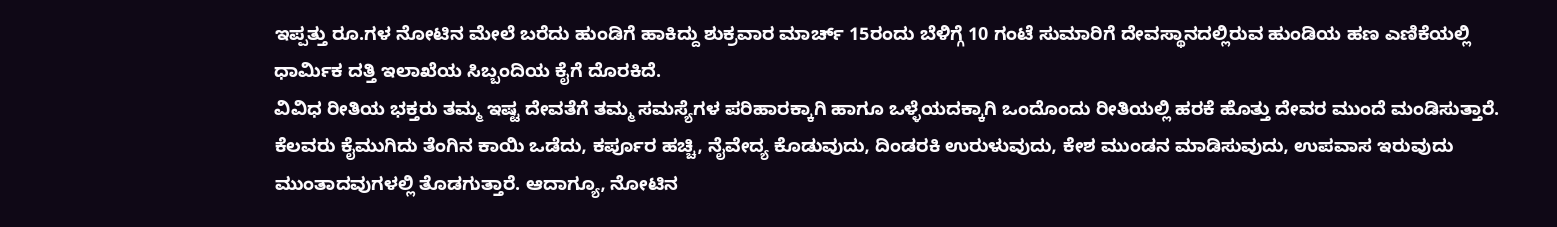ಇಪ್ಪತ್ತು ರೂ.ಗಳ ನೋಟಿನ ಮೇಲೆ ಬರೆದು ಹುಂಡಿಗೆ ಹಾಕಿದ್ದು ಶುಕ್ರವಾರ ಮಾರ್ಚ್ 15ರಂದು ಬೆಳಿಗ್ಗೆ 10 ಗಂಟೆ ಸುಮಾರಿಗೆ ದೇವಸ್ಥಾನದಲ್ಲಿರುವ ಹುಂಡಿಯ ಹಣ ಎಣಿಕೆಯಲ್ಲಿ ಧಾರ್ಮಿಕ ದತ್ತಿ ಇಲಾಖೆಯ ಸಿಬ್ಬಂದಿಯ ಕೈಗೆ ದೊರಕಿದೆ.
ವಿವಿಧ ರೀತಿಯ ಭಕ್ತರು ತಮ್ಮ ಇಷ್ಟ ದೇವತೆಗೆ ತಮ್ಮ ಸಮಸ್ಯೆಗಳ ಪರಿಹಾರಕ್ಕಾಗಿ ಹಾಗೂ ಒಳ್ಳೆಯದಕ್ಕಾಗಿ ಒಂದೊಂದು ರೀತಿಯಲ್ಲಿ ಹರಕೆ ಹೊತ್ತು ದೇವರ ಮುಂದೆ ಮಂಡಿಸುತ್ತಾರೆ. ಕೆಲವರು ಕೈಮುಗಿದು ತೆಂಗಿನ ಕಾಯಿ ಒಡೆದು, ಕರ್ಪೂರ ಹಚ್ಚಿ, ನೈವೇದ್ಯ ಕೊಡುವುದು, ದಿಂಡರಕಿ ಉರುಳುವುದು, ಕೇಶ ಮುಂಡನ ಮಾಡಿಸುವುದು, ಉಪವಾಸ ಇರುವುದು ಮುಂತಾದವುಗಳಲ್ಲಿ ತೊಡಗುತ್ತಾರೆ. ಆದಾಗ್ಯೂ, ನೋಟಿನ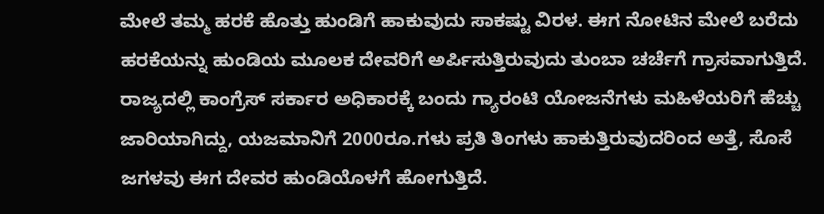ಮೇಲೆ ತಮ್ಮ ಹರಕೆ ಹೊತ್ತು ಹುಂಡಿಗೆ ಹಾಕುವುದು ಸಾಕಷ್ಟು ವಿರಳ. ಈಗ ನೋಟಿನ ಮೇಲೆ ಬರೆದು ಹರಕೆಯನ್ನು ಹುಂಡಿಯ ಮೂಲಕ ದೇವರಿಗೆ ಅರ್ಪಿಸುತ್ತಿರುವುದು ತುಂಬಾ ಚರ್ಚೆಗೆ ಗ್ರಾಸವಾಗುತ್ತಿದೆ.
ರಾಜ್ಯದಲ್ಲಿ ಕಾಂಗ್ರೆಸ್ ಸರ್ಕಾರ ಅಧಿಕಾರಕ್ಕೆ ಬಂದು ಗ್ಯಾರಂಟಿ ಯೋಜನೆಗಳು ಮಹಿಳೆಯರಿಗೆ ಹೆಚ್ಚು ಜಾರಿಯಾಗಿದ್ದು, ಯಜಮಾನಿಗೆ 2000ರೂ.ಗಳು ಪ್ರತಿ ತಿಂಗಳು ಹಾಕುತ್ತಿರುವುದರಿಂದ ಅತ್ತೆ, ಸೊಸೆ ಜಗಳವು ಈಗ ದೇವರ ಹುಂಡಿಯೊಳಗೆ ಹೋಗುತ್ತಿದೆ.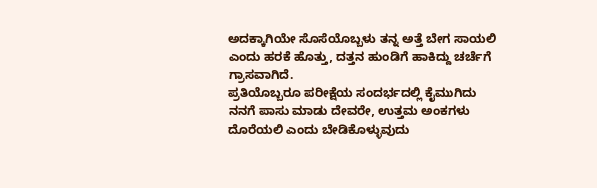ಅದಕ್ಕಾಗಿಯೇ ಸೊಸೆಯೊಬ್ಬಳು ತನ್ನ ಅತ್ತೆ ಬೇಗ ಸಾಯಲಿ ಎಂದು ಹರಕೆ ಹೊತ್ತು, ದತ್ತನ ಹುಂಡಿಗೆ ಹಾಕಿದ್ದು ಚರ್ಚೆಗೆ ಗ್ರಾಸವಾಗಿದೆ.
ಪ್ರತಿಯೊಬ್ಬರೂ ಪರೀಕ್ಷೆಯ ಸಂದರ್ಭದಲ್ಲಿ ಕೈಮುಗಿದು ನನಗೆ ಪಾಸು ಮಾಡು ದೇವರೇ, ಉತ್ತಮ ಅಂಕಗಳು ದೊರೆಯಲಿ ಎಂದು ಬೇಡಿಕೊಳ್ಳುವುದು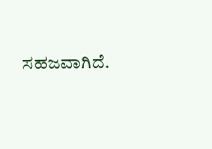ಸಹಜವಾಗಿದೆ.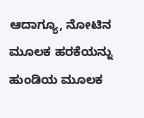ಆದಾಗ್ಯೂ, ನೋಟಿನ ಮೂಲಕ ಹರಕೆಯನ್ನು ಹುಂಡಿಯ ಮೂಲಕ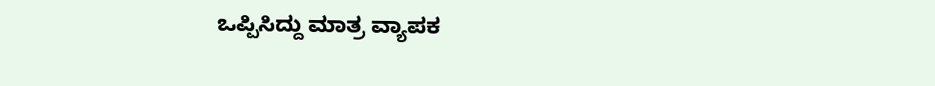ಒಪ್ಪಿಸಿದ್ದು ಮಾತ್ರ ವ್ಯಾಪಕ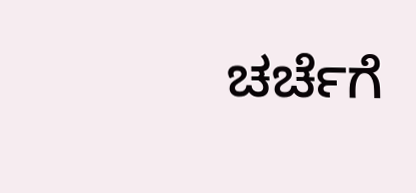ಚರ್ಚೆಗೆ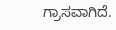ಗ್ರಾಸವಾಗಿದೆ.